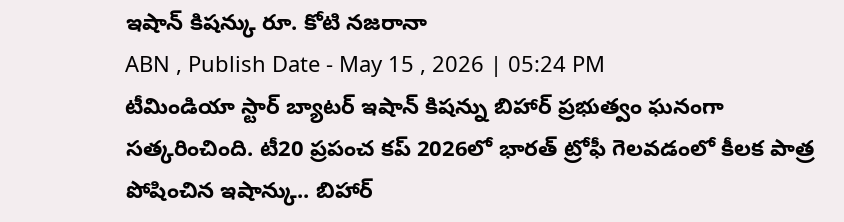ఇషాన్ కిషన్కు రూ. కోటి నజరానా
ABN , Publish Date - May 15 , 2026 | 05:24 PM
టీమిండియా స్టార్ బ్యాటర్ ఇషాన్ కిషన్ను బిహార్ ప్రభుత్వం ఘనంగా సత్కరించింది. టీ20 ప్రపంచ కప్ 2026లో భారత్ ట్రోఫీ గెలవడంలో కీలక పాత్ర పోషించిన ఇషాన్కు.. బిహార్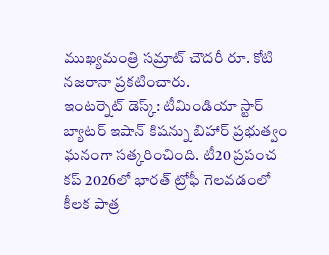ముఖ్యమంత్రి సమ్రాట్ చౌదరీ రూ. కోటి నజరానా ప్రకటించారు.
ఇంటర్నెట్ డెస్క్: టీమిండియా స్టార్ బ్యాటర్ ఇషాన్ కిషన్ను బిహార్ ప్రభుత్వం ఘనంగా సత్కరించింది. టీ20 ప్రపంచ కప్ 2026లో భారత్ ట్రోఫీ గెలవడంలో కీలక పాత్ర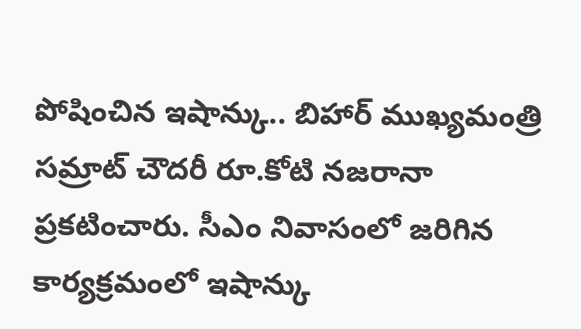పోషించిన ఇషాన్కు.. బిహార్ ముఖ్యమంత్రి సమ్రాట్ చౌదరీ రూ.కోటి నజరానా ప్రకటించారు. సీఎం నివాసంలో జరిగిన కార్యక్రమంలో ఇషాన్కు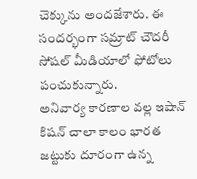చెక్కును అందజేశారు. ఈ సందర్భంగా సమ్రాట్ చౌదరీ సోషల్ మీడియాలో ఫోటోలు పంచుకున్నారు.
అనివార్య కారణాల వల్ల ఇషాన్ కిషన్ చాలా కాలం భారత జట్టుకు దూరంగా ఉన్న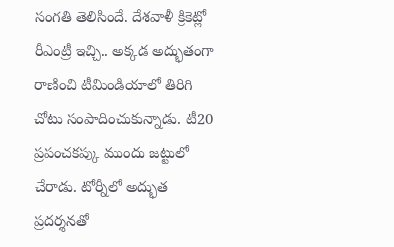సంగతి తెలిసిందే. దేశవాళీ క్రికెట్లో రీఎంట్రీ ఇచ్చి.. అక్కడ అద్భుతంగా రాణించి టీమిండియాలో తిరిగి చోటు సంపాదించుకున్నాడు. టీ20 ప్రపంచకప్కు ముందు జట్టులో చేరాడు. టోర్నీలో అద్భుత ప్రదర్శనతో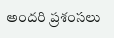అందరి ప్రశంసలు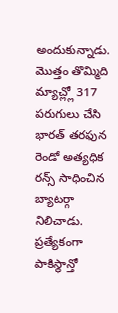అందుకున్నాడు. మొత్తం తొమ్మిది మ్యాచ్ల్లో 317 పరుగులు చేసి భారత్ తరఫున రెండో అత్యధిక రన్స్ సాధించిన బ్యాటర్గా నిలిచాడు. ప్రత్యేకంగా పాకిస్థాన్తో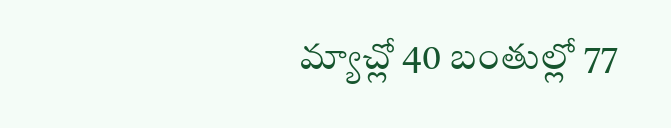మ్యాచ్లో 40 బంతుల్లో 77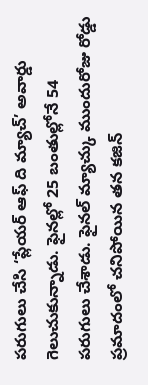పరుగులు చేసి ‘ప్లేయర్ ఆఫ్ ది మ్యాచ్’ అవార్డు గెలుచుకున్నాడు. ఫైనల్లో 25 బంతుల్లోనే 54 పరుగులు చేశాడు. ఫైనల్ మ్యాచ్కు ముందురోజు రోడ్డు ప్రమాదంలో చనిపోయిన తన కజిన్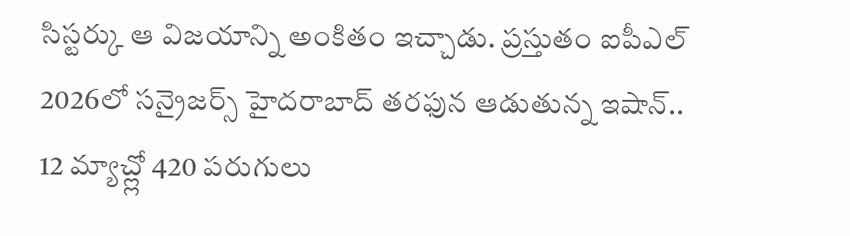సిస్టర్కు ఆ విజయాన్ని అంకితం ఇచ్చాడు. ప్రస్తుతం ఐపీఎల్ 2026లో సన్రైజర్స్ హైదరాబాద్ తరఫున ఆడుతున్న ఇషాన్.. 12 మ్యాచ్ల్లో 420 పరుగులు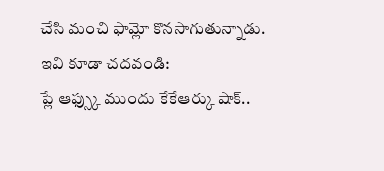చేసి మంచి ఫామ్లో కొనసాగుతున్నాడు.
ఇవి కూడా చదవండి:
ప్లే ఆఫ్స్కు ముందు కేకేఆర్కు షాక్..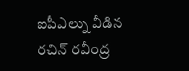ఐపీఎల్ను వీడిన రచిన్ రవీంద్ర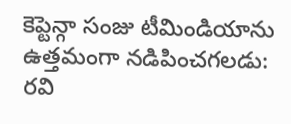కెప్టెన్గా సంజు టీమిండియాను ఉత్తమంగా నడిపించగలడు: రవి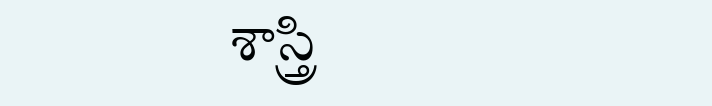శాస్త్రి